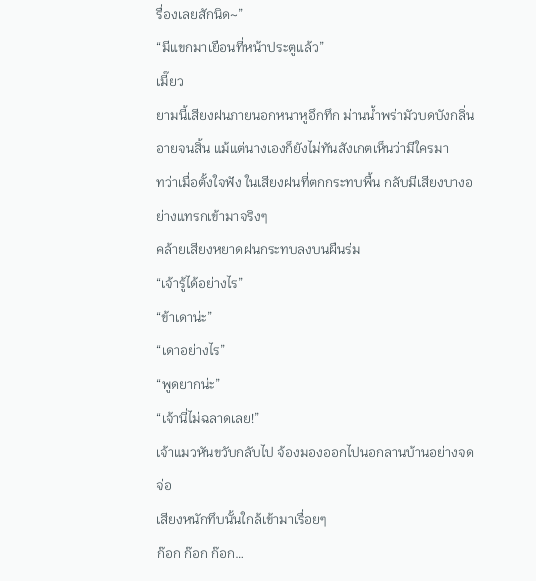รื่องเลยสักนิด~”
“มีแขกมาเยือนที่หน้าประตูแล้ว”
เมี๊ยว
ยามนี้เสียงฝนภายนอกหนาหูอึกทึก ม่านน้ำพร่ามัวบดบังกลิ่นอายจนสิ้น แม้แต่นางเองก็ยังไม่ทันสังเกตเห็นว่ามีใครมา
ทว่าเมื่อตั้งใจฟัง ในเสียงฝนที่ตกกระทบพื้น กลับมีเสียงบางอย่างแทรกเข้ามาจริงๆ
คล้ายเสียงหยาดฝนกระทบลงบนผืนร่ม
“เจ้ารู้ได้อย่างไร”
“ข้าเดาน่ะ”
“เดาอย่างไร”
“พูดยากน่ะ”
“เจ้านี่ไม่ฉลาดเลย!”
เจ้าแมวหันขวับกลับไป จ้องมองออกไปนอกลานบ้านอย่างจดจ่อ
เสียงหนักทึบนั้นใกล้เข้ามาเรื่อยๆ
ก๊อก ก๊อก ก๊อก…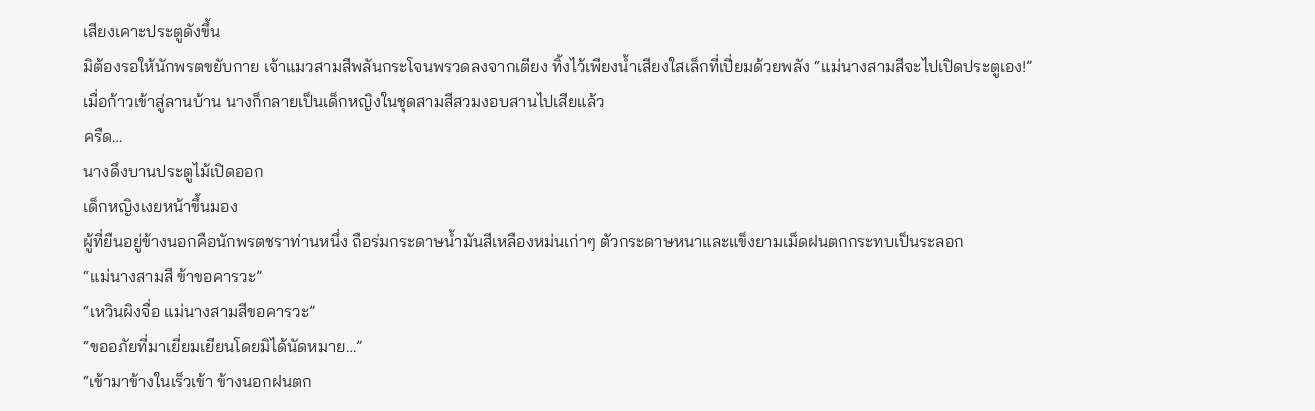เสียงเคาะประตูดังขึ้น
มิต้องรอให้นักพรตขยับกาย เจ้าแมวสามสีพลันกระโจนพรวดลงจากเตียง ทิ้งไว้เพียงน้ำเสียงใสเล็กที่เปี่ยมด้วยพลัง “แม่นางสามสีจะไปเปิดประตูเอง!”
เมื่อก้าวเข้าสู่ลานบ้าน นางก็กลายเป็นเด็กหญิงในชุดสามสีสวมงอบสานไปเสียแล้ว
ครืด…
นางดึงบานประตูไม้เปิดออก
เด็กหญิงเงยหน้าขึ้นมอง
ผู้ที่ยืนอยู่ข้างนอกคือนักพรตชราท่านหนึ่ง ถือร่มกระดาษน้ำมันสีเหลืองหม่นเก่าๆ ตัวกระดาษหนาและแข็งยามเม็ดฝนตกกระทบเป็นระลอก
“แม่นางสามสี ข้าขอคารวะ”
“เหวินผิงจื่อ แม่นางสามสีขอคารวะ”
“ขออภัยที่มาเยี่ยมเยียนโดยมิได้นัดหมาย…”
“เข้ามาข้างในเร็วเข้า ข้างนอกฝนตก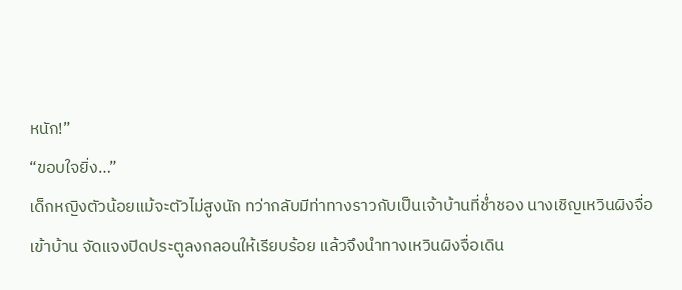หนัก!”
“ขอบใจยิ่ง…”
เด็กหญิงตัวน้อยแม้จะตัวไม่สูงนัก ทว่ากลับมีท่าทางราวกับเป็นเจ้าบ้านที่ช่ำชอง นางเชิญเหวินผิงจื่อเข้าบ้าน จัดแจงปิดประตูลงกลอนให้เรียบร้อย แล้วจึงนำทางเหวินผิงจื่อเดิน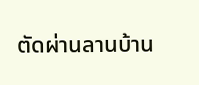ตัดผ่านลานบ้าน